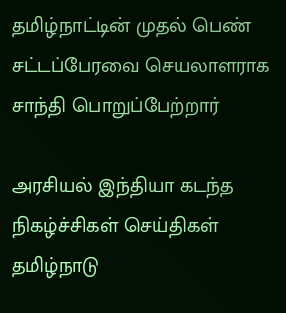தமிழ்நாட்டின் முதல் பெண் சட்டப்பேரவை செயலாளராக சாந்தி பொறுப்பேற்றார்

அரசியல் இந்தியா கடந்த நிகழ்ச்சிகள் செய்திகள் தமிழ்நாடு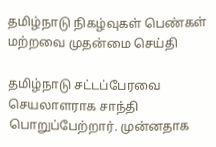தமிழ்நாடு நிகழ்வுகள் பெண்கள் மற்றவை முதன்மை செய்தி

தமிழ்நாடு சட்டப்பேரவை செயலாளராக சாந்தி பொறுப்பேற்றார். முன்னதாக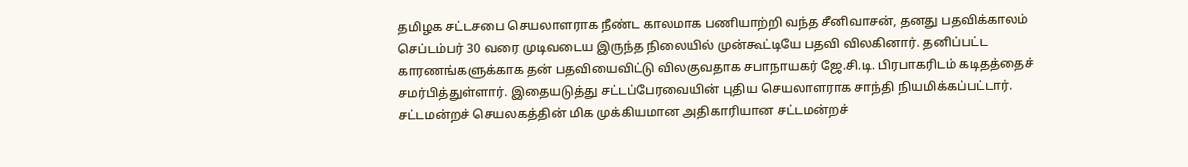தமிழக சட்டசபை செயலாளராக நீண்ட காலமாக பணியாற்றி வந்த சீனிவாசன், தனது பதவிக்காலம் செப்டம்பர் 30 வரை முடிவடைய இருந்த நிலையில் முன்கூட்டியே பதவி விலகினார். தனிப்பட்ட காரணங்களுக்காக தன் பதவியைவிட்டு விலகுவதாக சபாநாயகர் ஜே.சி.டி. பிரபாகரிடம் கடிதத்தைச் சமர்பித்துள்ளார். இதையடுத்து சட்டப்பேரவையின் புதிய செயலாளராக சாந்தி நியமிக்கப்பட்டார்.
சட்டமன்றச் செயலகத்தின் மிக முக்கியமான அதிகாரியான சட்டமன்றச்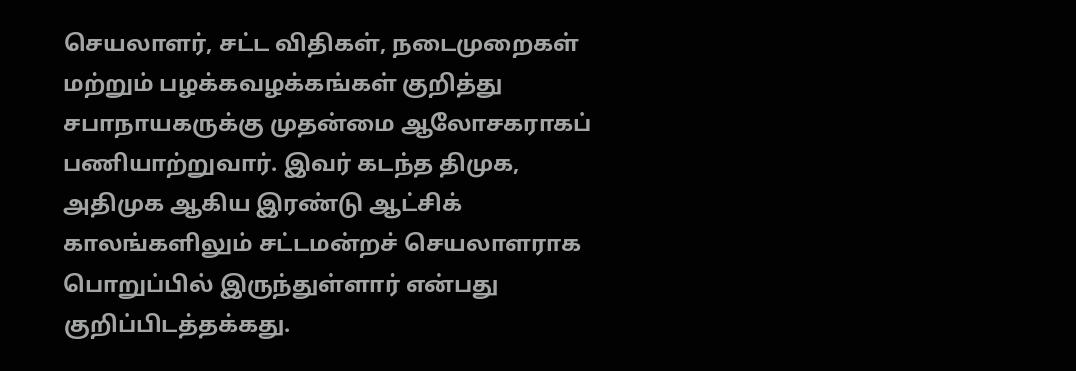செயலாளர், சட்ட விதிகள், நடைமுறைகள் மற்றும் பழக்கவழக்கங்கள் குறித்து சபாநாயகருக்கு முதன்மை ஆலோசகராகப் பணியாற்றுவார். இவர் கடந்த திமுக, அதிமுக ஆகிய இரண்டு ஆட்சிக் காலங்களிலும் சட்டமன்றச் செயலாளராக பொறுப்பில் இருந்துள்ளார் என்பது குறிப்பிடத்தக்கது.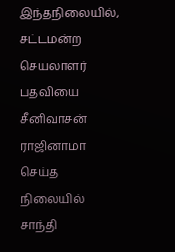இந்தநிலையில், சட்டமன்ற செயலாளர் பதவியை சீனிவாசன் ராஜினாமா செய்த நிலையில் சாந்தி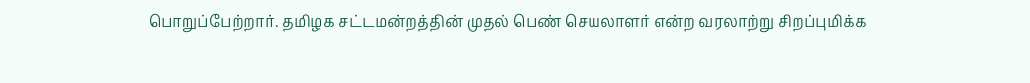பொறுப்பேற்றார். தமிழக சட்டமன்றத்தின் முதல் பெண் செயலாளர் என்ற வரலாற்று சிறப்புமிக்க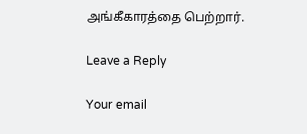அங்கீகாரத்தை பெற்றார்.

Leave a Reply

Your email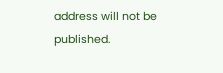address will not be published.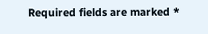Required fields are marked *